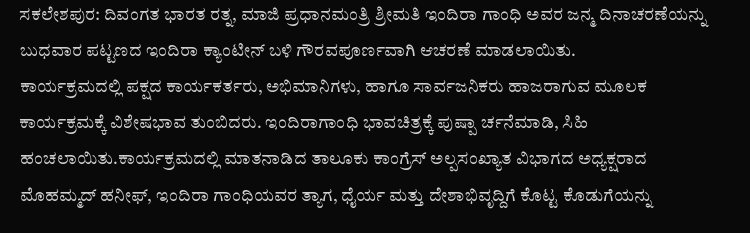ಸಕಲೇಶಪುರ: ದಿವಂಗತ ಭಾರತ ರತ್ನ, ಮಾಜಿ ಪ್ರಧಾನಮಂತ್ರಿ ಶ್ರೀಮತಿ ಇಂದಿರಾ ಗಾಂಧಿ ಅವರ ಜನ್ಮ ದಿನಾಚರಣೆಯನ್ನು ಬುಧವಾರ ಪಟ್ಟಣದ ಇಂದಿರಾ ಕ್ಯಾಂಟೀನ್ ಬಳಿ ಗೌರವಪೂರ್ಣವಾಗಿ ಆಚರಣೆ ಮಾಡಲಾಯಿತು.
ಕಾರ್ಯಕ್ರಮದಲ್ಲಿ ಪಕ್ಷದ ಕಾರ್ಯಕರ್ತರು, ಅಭಿಮಾನಿಗಳು, ಹಾಗೂ ಸಾರ್ವಜನಿಕರು ಹಾಜರಾಗುವ ಮೂಲಕ ಕಾರ್ಯಕ್ರಮಕ್ಕೆ ವಿಶೇಷಭಾವ ತುಂಬಿದರು. ಇಂದಿರಾಗಾಂಧಿ ಭಾವಚಿತ್ರಕ್ಕೆ ಪುಷ್ಪಾ ರ್ಚನೆಮಾಡಿ, ಸಿಹಿ ಹಂಚಲಾಯಿತು.ಕಾರ್ಯಕ್ರಮದಲ್ಲಿ ಮಾತನಾಡಿದ ತಾಲೂಕು ಕಾಂಗ್ರೆಸ್ ಅಲ್ಪಸಂಖ್ಯಾತ ವಿಭಾಗದ ಅಧ್ಯಕ್ಷರಾದ ಮೊಹಮ್ಮದ್ ಹನೀಫ್, ಇಂದಿರಾ ಗಾಂಧಿಯವರ ತ್ಯಾಗ, ಧೈರ್ಯ ಮತ್ತು ದೇಶಾಭಿವೃದ್ದಿಗೆ ಕೊಟ್ಟ ಕೊಡುಗೆಯನ್ನು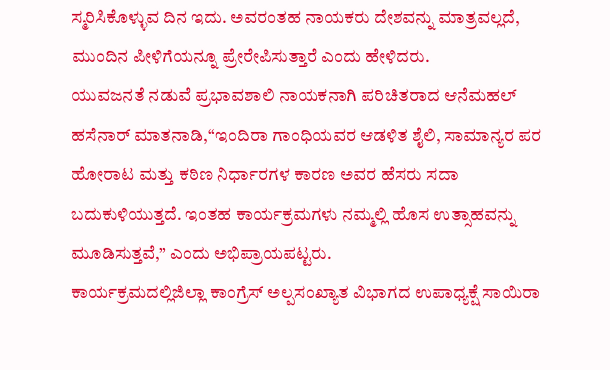ಸ್ಮರಿಸಿಕೊಳ್ಳುವ ದಿನ ಇದು. ಅವರಂತಹ ನಾಯಕರು ದೇಶವನ್ನು ಮಾತ್ರವಲ್ಲದೆ, ಮುಂದಿನ ಪೀಳಿಗೆಯನ್ನೂ ಪ್ರೇರೇಪಿಸುತ್ತಾರೆ ಎಂದು ಹೇಳಿದರು.
ಯುವಜನತೆ ನಡುವೆ ಪ್ರಭಾವಶಾಲಿ ನಾಯಕನಾಗಿ ಪರಿಚಿತರಾದ ಆನೆಮಹಲ್ ಹಸೆನಾರ್ ಮಾತನಾಡಿ,“ಇಂದಿರಾ ಗಾಂಧಿಯವರ ಆಡಳಿತ ಶೈಲಿ, ಸಾಮಾನ್ಯರ ಪರ ಹೋರಾಟ ಮತ್ತು ಕಠಿಣ ನಿರ್ಧಾರಗಳ ಕಾರಣ ಅವರ ಹೆಸರು ಸದಾ ಬದುಕುಳಿಯುತ್ತದೆ. ಇಂತಹ ಕಾರ್ಯಕ್ರಮಗಳು ನಮ್ಮಲ್ಲಿ ಹೊಸ ಉತ್ಸಾಹವನ್ನು ಮೂಡಿಸುತ್ತವೆ,” ಎಂದು ಅಭಿಪ್ರಾಯಪಟ್ಟರು.
ಕಾರ್ಯಕ್ರಮದಲ್ಲಿಜಿಲ್ಲಾ ಕಾಂಗ್ರೆಸ್ ಅಲ್ಪಸಂಖ್ಯಾತ ವಿಭಾಗದ ಉಪಾಧ್ಯಕ್ಷೆ ಸಾಯಿರಾ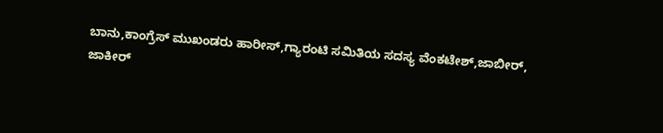ಬಾನು,ಕಾಂಗ್ರೆಸ್ ಮುಖಂಡರು ಹಾರೀಸ್,ಗ್ಯಾರಂಟಿ ಸಮಿತಿಯ ಸದಸ್ಯ ವೆಂಕಟೇಶ್,ಜಾಬೀರ್, ಜಾಕೀರ್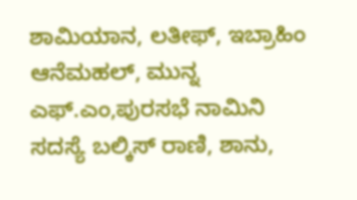ಶಾಮಿಯಾನ, ಲತೀಫ್, ಇಬ್ರಾಹಿಂ ಆನೆಮಹಲ್, ಮುನ್ನ ಎಫ್.ಎಂ,ಪುರಸಭೆ ನಾಮಿನಿ ಸದಸ್ಯೆ ಬಲ್ಕಿಸ್ ರಾಣಿ, ಶಾನು,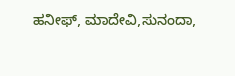ಹನೀಫ್, ಮಾದೇವಿ,ಸುನಂದಾ,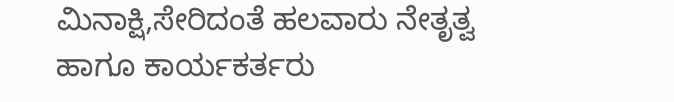ಮಿನಾಕ್ಷಿ,ಸೇರಿದಂತೆ ಹಲವಾರು ನೇತೃತ್ವ ಹಾಗೂ ಕಾರ್ಯಕರ್ತರು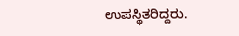ಉಪಸ್ಥಿತರಿದ್ದರು.